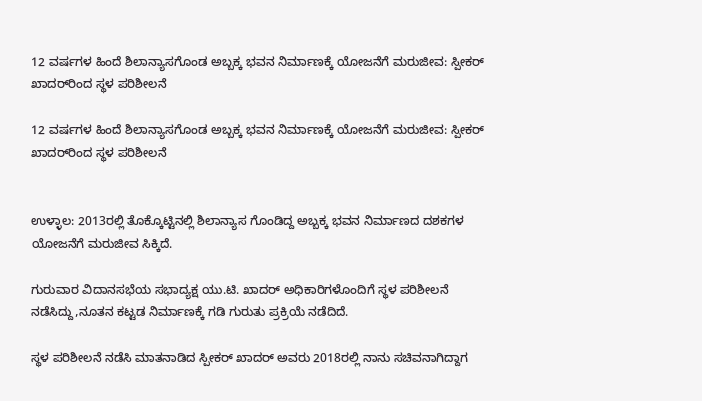12 ವರ್ಷಗಳ ಹಿಂದೆ ಶಿಲಾನ್ಯಾಸಗೊಂಡ ಅಬ್ಬಕ್ಕ ಭವನ ನಿರ್ಮಾಣಕ್ಕೆ ಯೋಜನೆಗೆ ಮರುಜೀವ: ಸ್ಪೀಕರ್ ಖಾದರ್‌ರಿಂದ ಸ್ಥಳ ಪರಿಶೀಲನೆ

12 ವರ್ಷಗಳ ಹಿಂದೆ ಶಿಲಾನ್ಯಾಸಗೊಂಡ ಅಬ್ಬಕ್ಕ ಭವನ ನಿರ್ಮಾಣಕ್ಕೆ ಯೋಜನೆಗೆ ಮರುಜೀವ: ಸ್ಪೀಕರ್ ಖಾದರ್‌ರಿಂದ ಸ್ಥಳ ಪರಿಶೀಲನೆ


ಉಳ್ಳಾಲ: 2013ರಲ್ಲಿ ತೊಕ್ಕೊಟ್ಟಿನಲ್ಲಿ ಶಿಲಾನ್ಯಾಸ ಗೊಂಡಿದ್ದ ಅಬ್ಬಕ್ಕ ಭವನ ನಿರ್ಮಾಣದ ದಶಕಗಳ ಯೋಜನೆಗೆ ಮರುಜೀವ ಸಿಕ್ಕಿದೆ.

ಗುರುವಾರ ವಿದಾನಸಭೆಯ ಸಭಾದ್ಯಕ್ಷ ಯು.ಟಿ. ಖಾದರ್ ಅಧಿಕಾರಿಗಳೊಂದಿಗೆ ಸ್ಥಳ ಪರಿಶೀಲನೆ ನಡೆಸಿದ್ದು,ನೂತನ ಕಟ್ಟಡ ನಿರ್ಮಾಣಕ್ಕೆ ಗಡಿ ಗುರುತು ಪ್ರಕ್ರಿಯೆ ನಡೆದಿದೆ.

ಸ್ಥಳ ಪರಿಶೀಲನೆ ನಡೆಸಿ ಮಾತನಾಡಿದ ಸ್ಪೀಕರ್ ಖಾದರ್ ಅವರು 2018ರಲ್ಲಿ ನಾನು ಸಚಿವನಾಗಿದ್ದಾಗ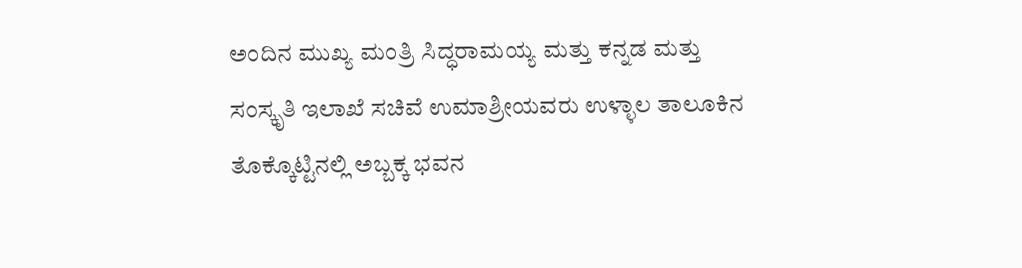ಅಂದಿನ ಮುಖ್ಯ ಮಂತ್ರಿ ಸಿದ್ಧರಾಮಯ್ಯ ಮತ್ತು ಕನ್ನಡ ಮತ್ತು ಸಂಸ್ಕೃತಿ ಇಲಾಖೆ ಸಚಿವೆ ಉಮಾಶ್ರೀಯವರು ಉಳ್ಳಾಲ ತಾಲೂಕಿನ ತೊಕ್ಕೊಟ್ಟಿನಲ್ಲಿ ಅಬ್ಬಕ್ಕ ಭವನ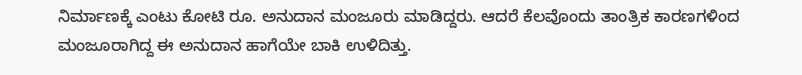ನಿರ್ಮಾಣಕ್ಕೆ ಎಂಟು ಕೋಟಿ ರೂ. ಅನುದಾನ ಮಂಜೂರು ಮಾಡಿದ್ದರು. ಆದರೆ ಕೆಲವೊಂದು ತಾಂತ್ರಿಕ ಕಾರಣಗಳಿಂದ ಮಂಜೂರಾಗಿದ್ದ ಈ ಅನುದಾನ ಹಾಗೆಯೇ ಬಾಕಿ ಉಳಿದಿತ್ತು.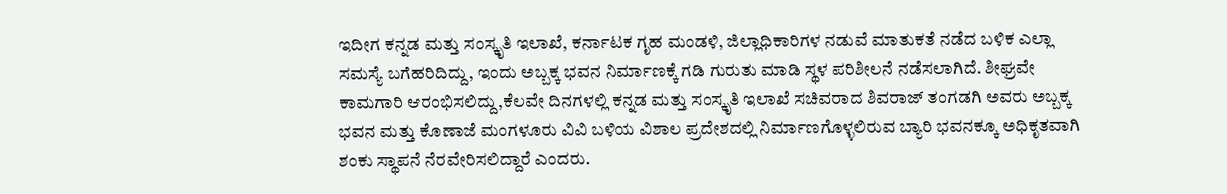ಇದೀಗ ಕನ್ನಡ ಮತ್ತು ಸಂಸ್ಕೃತಿ ಇಲಾಖೆ, ಕರ್ನಾಟಕ ಗೃಹ ಮಂಡಳಿ, ಜಿಲ್ಲಾಧಿಕಾರಿಗಳ ನಡುವೆ ಮಾತುಕತೆ ನಡೆದ ಬಳಿಕ ಎಲ್ಲಾ ಸಮಸ್ಯೆ ಬಗೆಹರಿದಿದ್ದು, ಇಂದು ಅಬ್ಬಕ್ಕ ಭವನ ನಿರ್ಮಾಣಕ್ಕೆ ಗಡಿ ಗುರುತು ಮಾಡಿ ಸ್ಥಳ ಪರಿಶೀಲನೆ ನಡೆಸಲಾಗಿದೆ. ಶೀಘ್ರವೇ ಕಾಮಗಾರಿ ಆರಂಭಿಸಲಿದ್ದು,ಕೆಲವೇ ದಿನಗಳಲ್ಲಿ ಕನ್ನಡ ಮತ್ತು ಸಂಸ್ಕೃತಿ ಇಲಾಖೆ ಸಚಿವರಾದ ಶಿವರಾಜ್ ತಂಗಡಗಿ ಅವರು ಅಬ್ಬಕ್ಕ ಭವನ ಮತ್ತು ಕೊಣಾಜೆ ಮಂಗಳೂರು ವಿವಿ ಬಳಿಯ ವಿಶಾಲ ಪ್ರದೇಶದಲ್ಲಿ ನಿರ್ಮಾಣಗೊಳ್ಳಲಿರುವ ಬ್ಯಾರಿ ಭವನಕ್ಕೂ ಅಧಿಕೃತವಾಗಿ ಶಂಕು ಸ್ಥಾಪನೆ ನೆರವೇರಿಸಲಿದ್ದಾರೆ ಎಂದರು.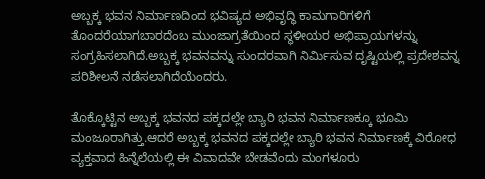ಅಬ್ಬಕ್ಕ ಭವನ ನಿರ್ಮಾಣದಿಂದ ಭವಿಷ್ಯದ ಅಭಿವೃದ್ಧಿ ಕಾಮಗಾರಿಗಳಿಗೆ ತೊಂದರೆಯಾಗಬಾರದೆಂಬ ಮುಂಜಾಗ್ರತೆಯಿಂದ ಸ್ಥಳೀಯರ ಅಭಿಪ್ರಾಯಗಳನ್ನು ಸಂಗ್ರಹಿಸಲಾಗಿದೆ.ಅಬ್ಬಕ್ಕ ಭವನವನ್ನು ಸುಂದರವಾಗಿ ನಿರ್ಮಿಸುವ ದೃಷ್ಟಿಯಲ್ಲಿ ಪ್ರದೇಶವನ್ನ ಪರಿಶೀಲನೆ ನಡೆಸಲಾಗಿದೆಯೆಂದರು.

ತೊಕ್ಕೊಟ್ಟಿನ ಅಬ್ಬಕ್ಕ ಭವನದ ಪಕ್ಕದಲ್ಲೇ ಬ್ಯಾರಿ ಭವನ ನಿರ್ಮಾಣಕ್ಕೂ ಭೂಮಿ ಮಂಜೂರಾಗಿತ್ತು.ಆದರೆ ಅಬ್ಬಕ್ಕ ಭವನದ ಪಕ್ಕದಲ್ಲೇ ಬ್ಯಾರಿ ಭವನ ನಿರ್ಮಾಣಕ್ಕೆ ವಿರೋಧ ವ್ಯಕ್ತವಾದ ಹಿನ್ನೆಲೆಯಲ್ಲಿ ಈ ವಿವಾದವೇ ಬೇಡವೆಂದು ಮಂಗಳೂರು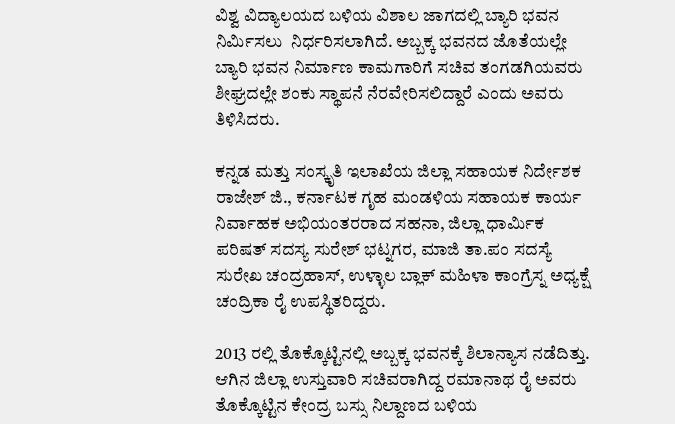ವಿಶ್ವ ವಿದ್ಯಾಲಯದ ಬಳಿಯ ವಿಶಾಲ ಜಾಗದಲ್ಲಿ ಬ್ಯಾರಿ ಭವನ ನಿರ್ಮಿಸಲು  ನಿರ್ಧರಿಸಲಾಗಿದೆ. ಅಬ್ಬಕ್ಕ ಭವನದ ಜೊತೆಯಲ್ಲೇ ಬ್ಯಾರಿ ಭವನ ನಿರ್ಮಾಣ ಕಾಮಗಾರಿಗೆ ಸಚಿವ ತಂಗಡಗಿಯವರು ಶೀಘ್ರದಲ್ಲೇ ಶಂಕು ಸ್ಥಾಪನೆ ನೆರವೇರಿಸಲಿದ್ದಾರೆ ಎಂದು ಅವರು ತಿಳಿಸಿದರು.

ಕನ್ನಡ ಮತ್ತು ಸಂಸ್ಕೃತಿ ಇಲಾಖೆಯ ಜಿಲ್ಲಾ ಸಹಾಯಕ ನಿರ್ದೇಶಕ ರಾಜೇಶ್ ಜಿ., ಕರ್ನಾಟಕ ಗೃಹ ಮಂಡಳಿಯ ಸಹಾಯಕ ಕಾರ್ಯ ನಿರ್ವಾಹಕ ಅಭಿಯಂತರರಾದ ಸಹನಾ, ಜಿಲ್ಲಾ ಧಾರ್ಮಿಕ ಪರಿಷತ್ ಸದಸ್ಯ ಸುರೇಶ್ ಭಟ್ನಗರ, ಮಾಜಿ ತಾ.ಪಂ ಸದಸ್ಯೆ ಸುರೇಖ ಚಂದ್ರಹಾಸ್, ಉಳ್ಳಾಲ ಬ್ಲಾಕ್ ಮಹಿಳಾ ಕಾಂಗ್ರೆಸ್ನ ಅಧ್ಯಕ್ಷೆ ಚಂದ್ರಿಕಾ ರೈ ಉಪಸ್ಥಿತರಿದ್ದರು.

2013 ರಲ್ಲಿ ತೊಕ್ಕೊಟ್ಟಿನಲ್ಲಿ ಅಬ್ಬಕ್ಕ ಭವನಕ್ಕೆ ಶಿಲಾನ್ಯಾಸ ನಡೆದಿತ್ತು. ಆಗಿನ ಜಿಲ್ಲಾ ಉಸ್ತುವಾರಿ ಸಚಿವರಾಗಿದ್ದ ರಮಾನಾಥ ರೈ ಅವರು ತೊಕ್ಕೊಟ್ಟಿನ ಕೇಂದ್ರ ಬಸ್ಸು ನಿಲ್ದಾಣದ ಬಳಿಯ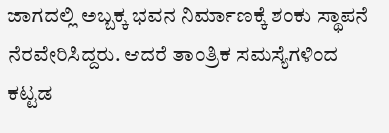ಜಾಗದಲ್ಲಿ ಅಬ್ಬಕ್ಕ ಭವನ ನಿರ್ಮಾಣಕ್ಕೆ ಶಂಕು ಸ್ಥಾಪನೆ ನೆರವೇರಿಸಿದ್ದರು. ಆದರೆ ತಾಂತ್ರಿಕ ಸಮಸ್ಯೆಗಳಿಂದ ಕಟ್ಟಡ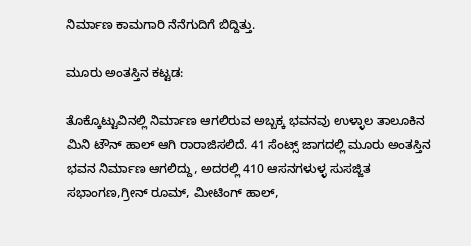ನಿರ್ಮಾಣ ಕಾಮಗಾರಿ ನೆನೆಗುದಿಗೆ ಬಿದ್ದಿತ್ತು.

ಮೂರು ಅಂತಸ್ತಿನ ಕಟ್ಟಡ:

ತೊಕ್ಕೊಟ್ಟುವಿನಲ್ಲಿ ನಿರ್ಮಾಣ ಆಗಲಿರುವ ಅಬ್ಬಕ್ಕ ಭವನವು ಉಳ್ಳಾಲ ತಾಲೂಕಿನ ಮಿನಿ ಟೌನ್ ಹಾಲ್ ಆಗಿ ರಾರಾಜಿಸಲಿದೆ. 41 ಸೆಂಟ್ಸ್ ಜಾಗದಲ್ಲಿ ಮೂರು ಅಂತಸ್ತಿನ ಭವನ ನಿರ್ಮಾಣ ಆಗಲಿದ್ದು, ಅದರಲ್ಲಿ 410 ಆಸನಗಳುಳ್ಳ ಸುಸಜ್ಜಿತ ಸಭಾಂಗಣ,ಗ್ರೀನ್ ರೂಮ್, ಮೀಟಿಂಗ್ ಹಾಲ್,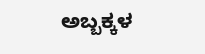ಅಬ್ಬಕ್ಕಳ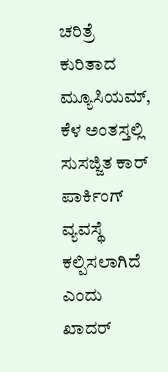ಚರಿತ್ರೆ ಕುರಿತಾದ ಮ್ಯೂಸಿಯಮ್, ಕೆಳ ಅಂತಸ್ತಲ್ಲಿ ಸುಸಜ್ಜಿತ ಕಾರ್ ಪಾರ್ಕಿಂಗ್ ವ್ಯವಸ್ಥೆ ಕಲ್ಪಿಸಲಾಗಿದೆ ಎಂದು ಖಾದರ್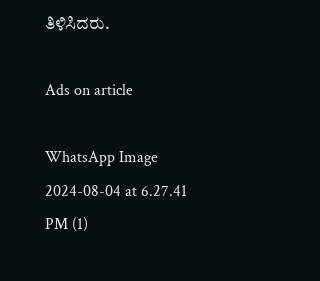ತಿಳಿಸಿದರು.

Ads on article

WhatsApp Image 2024-08-04 at 6.27.41 PM (1)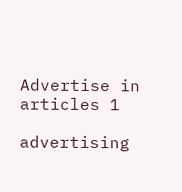Advertise in articles 1

advertising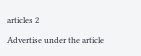articles 2

Advertise under the article